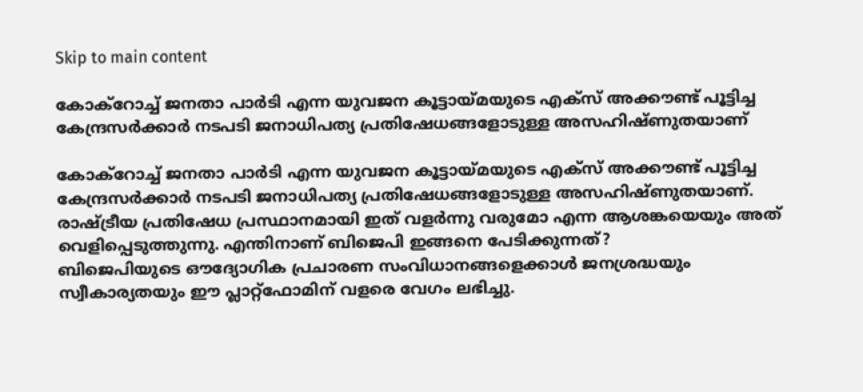Skip to main content

കോക്റോച്ച് ജനതാ പാർടി എന്ന യുവജന കൂട്ടായ്‌മയുടെ എക്സ് അക്കൗണ്ട് പൂട്ടിച്ച കേന്ദ്രസർക്കാർ നടപടി ജനാധിപത്യ പ്രതിഷേധങ്ങളോടുള്ള അസഹിഷ്ണുതയാണ്

കോക്റോച്ച് ജനതാ പാർടി എന്ന യുവജന കൂട്ടായ്‌മയുടെ എക്സ് അക്കൗണ്ട് പൂട്ടിച്ച കേന്ദ്രസർക്കാർ നടപടി ജനാധിപത്യ പ്രതിഷേധങ്ങളോടുള്ള അസഹിഷ്ണുതയാണ്. രാഷ്ട്രീയ പ്രതിഷേധ പ്രസ്ഥാനമായി ഇത് വളർന്നു വരുമോ എന്ന ആശങ്കയെയും അത് വെളിപ്പെടുത്തുന്നു. എന്തിനാണ് ബിജെപി ഇങ്ങനെ പേടിക്കുന്നത്?
ബിജെപിയുടെ ഔദ്യോഗിക പ്രചാരണ സംവിധാനങ്ങളെക്കാൾ ജനശ്രദ്ധയും സ്വീകാര്യതയും ഈ പ്ലാറ്റ്ഫോമിന് വളരെ വേഗം ലഭിച്ചു.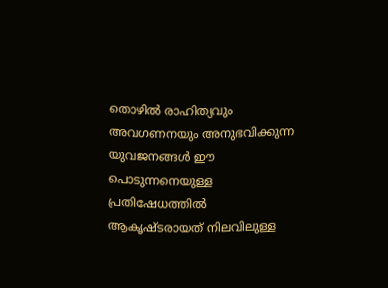തൊഴിൽ രാഹിത്യവും അവഗണനയും അനുഭവിക്കുന്ന യുവജനങ്ങൾ ഈ പൊടുന്നനെയുള്ള പ്രതിഷേധത്തിൽ ആകൃഷ്ടരായത് നിലവിലുള്ള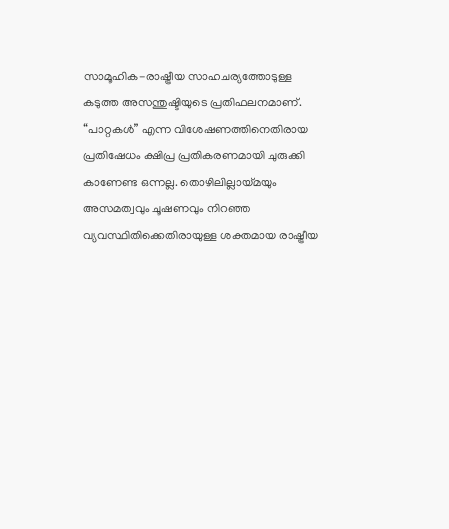സാമൂഹിക-രാഷ്ട്രീയ സാഹചര്യത്തോടുള്ള കടുത്ത അസന്തുഷ്ടിയുടെ പ്രതിഫലനമാണ്.
“പാറ്റകൾ” എന്ന വിശേഷണത്തിനെതിരായ പ്രതിഷേധം ക്ഷിപ്ര പ്രതികരണമായി ചുരുക്കി കാണേണ്ട ഒന്നല്ല. തൊഴിലില്ലായ്മയും അസമത്വവും ചൂഷണവും നിറഞ്ഞ വ്യവസ്ഥിതിക്കെതിരായുള്ള ശക്തമായ രാഷ്ട്രീയ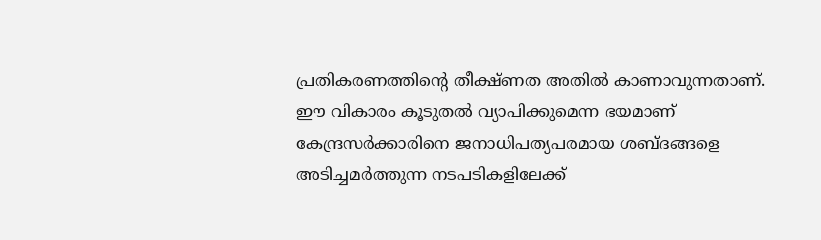പ്രതികരണത്തിന്റെ തീക്ഷ്ണത അതിൽ കാണാവുന്നതാണ്. ഈ വികാരം കൂടുതൽ വ്യാപിക്കുമെന്ന ഭയമാണ് കേന്ദ്രസർക്കാരിനെ ജനാധിപത്യപരമായ ശബ്ദങ്ങളെ അടിച്ചമർത്തുന്ന നടപടികളിലേക്ക്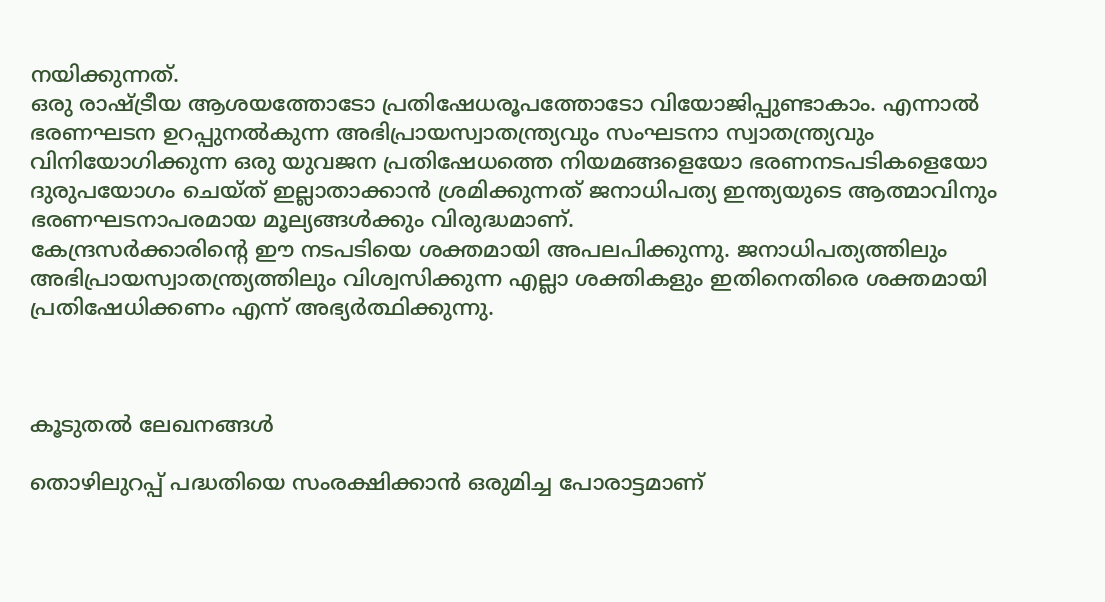നയിക്കുന്നത്.
ഒരു രാഷ്ട്രീയ ആശയത്തോടോ പ്രതിഷേധരൂപത്തോടോ വിയോജിപ്പുണ്ടാകാം. എന്നാൽ ഭരണഘടന ഉറപ്പുനൽകുന്ന അഭിപ്രായസ്വാതന്ത്ര്യവും സംഘടനാ സ്വാതന്ത്ര്യവും വിനിയോഗിക്കുന്ന ഒരു യുവജന പ്രതിഷേധത്തെ നിയമങ്ങളെയോ ഭരണനടപടികളെയോ ദുരുപയോഗം ചെയ്ത് ഇല്ലാതാക്കാൻ ശ്രമിക്കുന്നത് ജനാധിപത്യ ഇന്ത്യയുടെ ആത്മാവിനും ഭരണഘടനാപരമായ മൂല്യങ്ങൾക്കും വിരുദ്ധമാണ്.
കേന്ദ്രസർക്കാരിന്റെ ഈ നടപടിയെ ശക്തമായി അപലപിക്കുന്നു. ജനാധിപത്യത്തിലും അഭിപ്രായസ്വാതന്ത്ര്യത്തിലും വിശ്വസിക്കുന്ന എല്ലാ ശക്തികളും ഇതിനെതിരെ ശക്തമായി പ്രതിഷേധിക്കണം എന്ന് അഭ്യർത്ഥിക്കുന്നു.



കൂടുതൽ ലേഖനങ്ങൾ

തൊഴിലുറപ്പ് പദ്ധതിയെ സംരക്ഷിക്കാൻ ഒരുമിച്ച പോരാട്ടമാണ്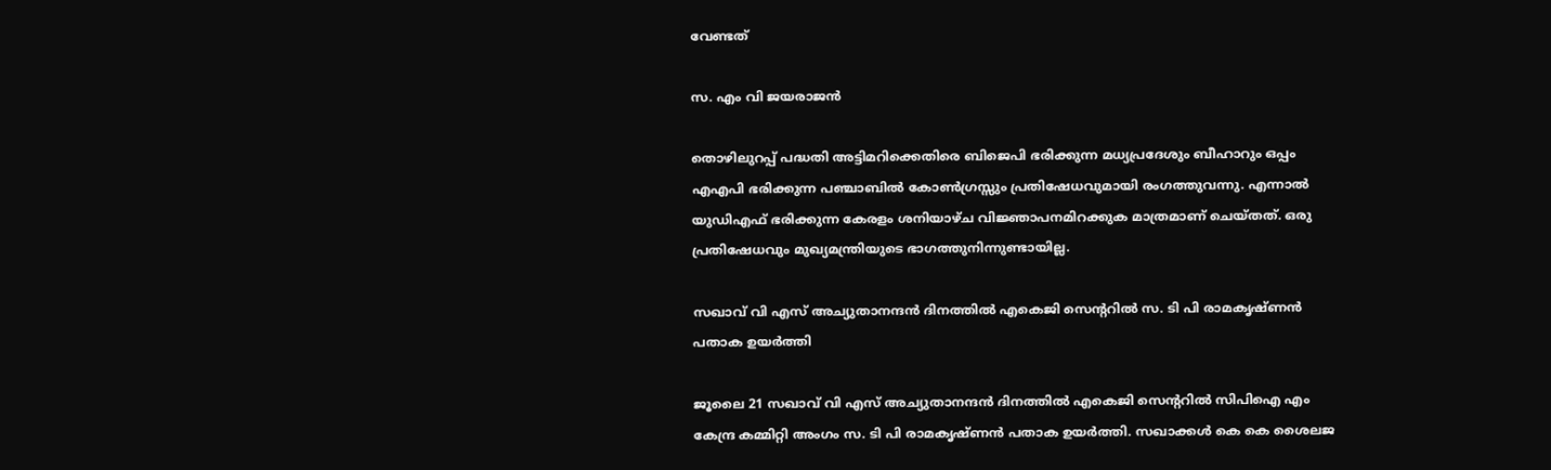വേണ്ടത്

സ. എം വി ജയരാജൻ

തൊഴിലുറപ്പ് പദ്ധതി അട്ടിമറിക്കെതിരെ ബിജെപി ഭരിക്കുന്ന മധ്യപ്രദേശും ബീഹാറും ഒപ്പം എഎപി ഭരിക്കുന്ന പഞ്ചാബിൽ കോൺഗ്രസ്സും പ്രതിഷേധവുമായി രംഗത്തുവന്നു. എന്നാൽ യുഡിഎഫ് ഭരിക്കുന്ന കേരളം ശനിയാഴ്ച വിജ്ഞാപനമിറക്കുക മാത്രമാണ് ചെയ്തത്. ഒരു പ്രതിഷേധവും മുഖ്യമന്ത്രിയുടെ ഭാഗത്തുനിന്നുണ്ടായില്ല.

സഖാവ് വി എസ് അച്യുതാനന്ദൻ ദിനത്തിൽ എകെജി സെന്ററിൽ സ. ടി പി രാമകൃഷ്‌ണൻ പതാക ഉയർത്തി

ജൂലൈ 21 സഖാവ് വി എസ് അച്യുതാനന്ദൻ ദിനത്തിൽ എകെജി സെന്ററിൽ സിപിഐ എം കേന്ദ്ര കമ്മിറ്റി അംഗം സ. ടി പി രാമകൃഷ്‌ണൻ പതാക ഉയർത്തി. സഖാക്കൾ കെ കെ ശൈലജ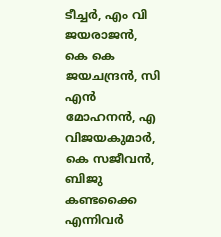ടീച്ചർ, എം വി ജയരാജൻ, കെ കെ ജയചന്ദ്രൻ, സി എൻ മോഹനൻ, എ വിജയകുമാർ, കെ സജീവൻ, ബിജു കണ്ടക്കൈ എന്നിവർ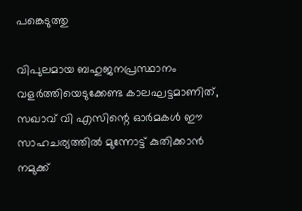പങ്കെടുത്തു

വിപുലമായ ബഹുജനപ്രസ്ഥാനം വളർത്തിയെടുക്കേണ്ട കാലഘട്ടമാണിത്, സഖാവ് വി എസിന്റെ ഓർമകൾ ഈ സാഹചര്യത്തിൽ മുന്നോട്ട്‌ കുതിക്കാൻ നമുക്ക്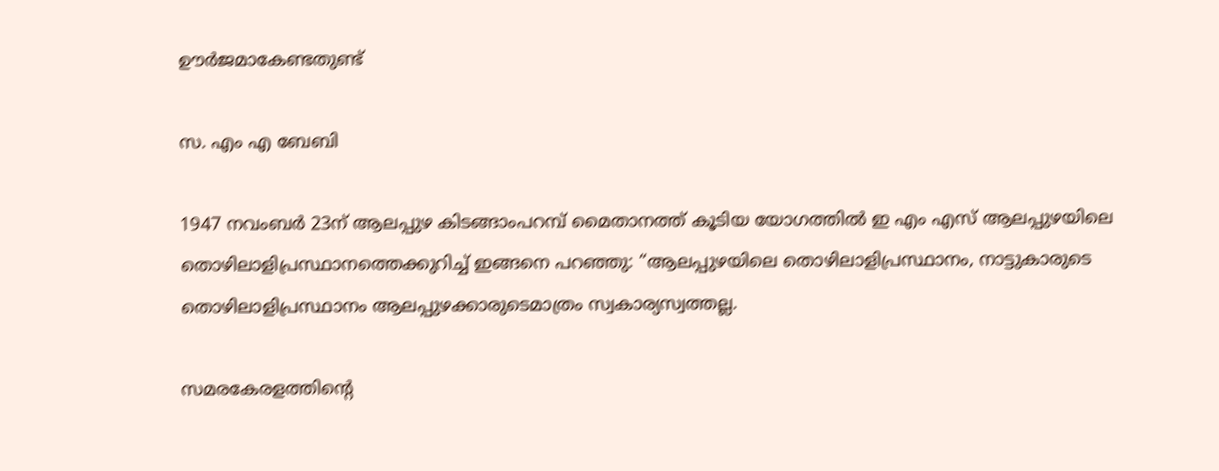ഊർജമാകേണ്ടതുണ്ട്

സ. എം എ ബേബി

1947 നവംബർ 23ന് ആലപ്പുഴ കിടങ്ങാംപറമ്പ്‌ മൈതാനത്ത്‌ കൂടിയ യോഗത്തിൽ ഇ എം എസ് ആലപ്പുഴയിലെ തൊഴിലാളിപ്രസ്ഥാനത്തെക്കുറിച്ച് ഇങ്ങനെ പറഞ്ഞു: “ആലപ്പുഴയിലെ തൊഴിലാളിപ്രസ്ഥാനം, നാട്ടുകാരുടെ തൊഴിലാളിപ്രസ്ഥാനം ആലപ്പുഴക്കാരുടെമാത്രം സ്വകാര്യസ്വത്തല്ല.

സമരകേരളത്തിൻ്റെ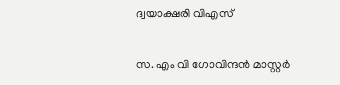ദ്വയാക്ഷരി വിഎസ്

സ. എം വി ഗോവിന്ദൻ മാസ്റ്റർ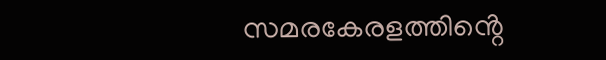സമരകേരളത്തിൻ്റെ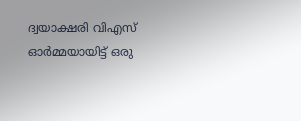ദ്വയാക്ഷരി വിഎസ് ഓർമ്മയായിട്ട് ഒരു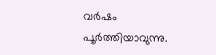വർഷം പൂർത്തിയാവുന്നു.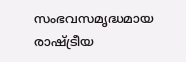സംഭവസമൃദ്ധമായ രാഷ്ട്രീയ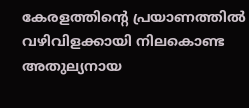കേരളത്തിന്റെ പ്രയാണത്തിൽ വഴിവിളക്കായി നിലകൊണ്ട അതുല്യനായ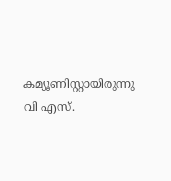കമ്യൂണിസ്റ്റായിരുന്നു വി എസ്.